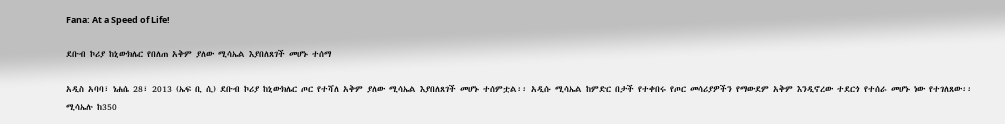Fana: At a Speed of Life!

ደቡብ ኮሪያ ከኒውክሌር የበለጠ አቅም ያለው ሚሳኤል እያበለጸገች መሆኑ ተሰማ

አዲስ አባባ፣ ነሐሴ 28፣ 2013 (ኤፍ ቢ ሲ) ደቡብ ኮሪያ ከኒውክሌር ጦር የተሻለ አቅም ያለው ሚሳኤል እያበለጸገች መሆኑ ተሰምቷል፡፡ አዲሱ ሚሳኤል ከምድር በታች የተቀበሩ የጦር መሳሪያዎችን የማውደም አቅም እንዲኖረው ተደርጎ የተሰራ መሆኑ ነው የተገለጸው፡፡ ሚሳኤሉ ከ350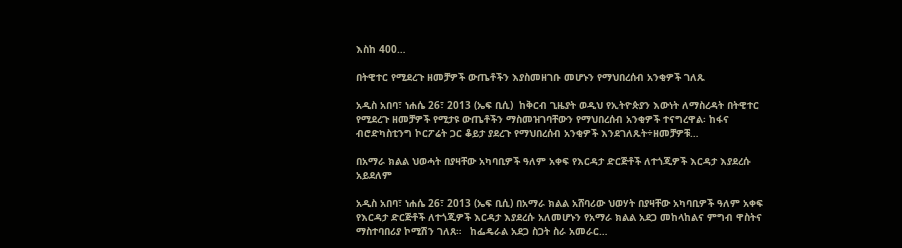እስከ 400…

በትዊተር የሚደረጉ ዘመቻዎች ውጤቶችን እያስመዘገቡ መሆኑን የማህበረሰብ አንቂዎች ገለጹ

አዲስ አበባ፣ ነሐሴ 26፣ 2013 (ኤፍ ቢሲ)  ከቅርብ ጊዜያት ወዲህ የኢትዮጵያን እውነት ለማስረዳት በትዊተር የሚደረጉ ዘመቻዎች የሚታዩ ውጤቶችን ማስመዝገባቸውን የማህበረሰብ አንቂዎች ተናግረዋል፡ ከፋና ብሮድካስቲንግ ኮርፖሬት ጋር ቆይታ ያደረጉ የማህበረሰብ አንቂዎች እንደገለጹት÷ዘመቻዎቹ…

በአማራ ክልል ህወሓት በያዛቸው አካባቢዎች ዓለም አቀፍ የእርዳታ ድርጅቶች ለተጎጂዎች እርዳታ እያደረሱ አይደለም

አዲስ አበባ፣ ነሐሴ 26፣ 2013 (ኤፍ ቢሲ) በአማራ ክልል አሸባሪው ህወሃት በያዛቸው አካባቢዎች ዓለም አቀፍ የእርዳታ ድርጅቶች ለተጎጂዎች እርዳታ እያደረሱ አለመሆኑን የአማራ ክልል አደጋ መከላከልና ምግብ ዋስትና ማስተባበሪያ ኮሚሽን ገለጸ።   ከፌዴራል አደጋ ስጋት ስራ አመራር…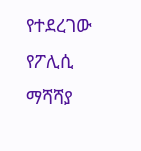የተደረገው የፖሊሲ ማሻሻያ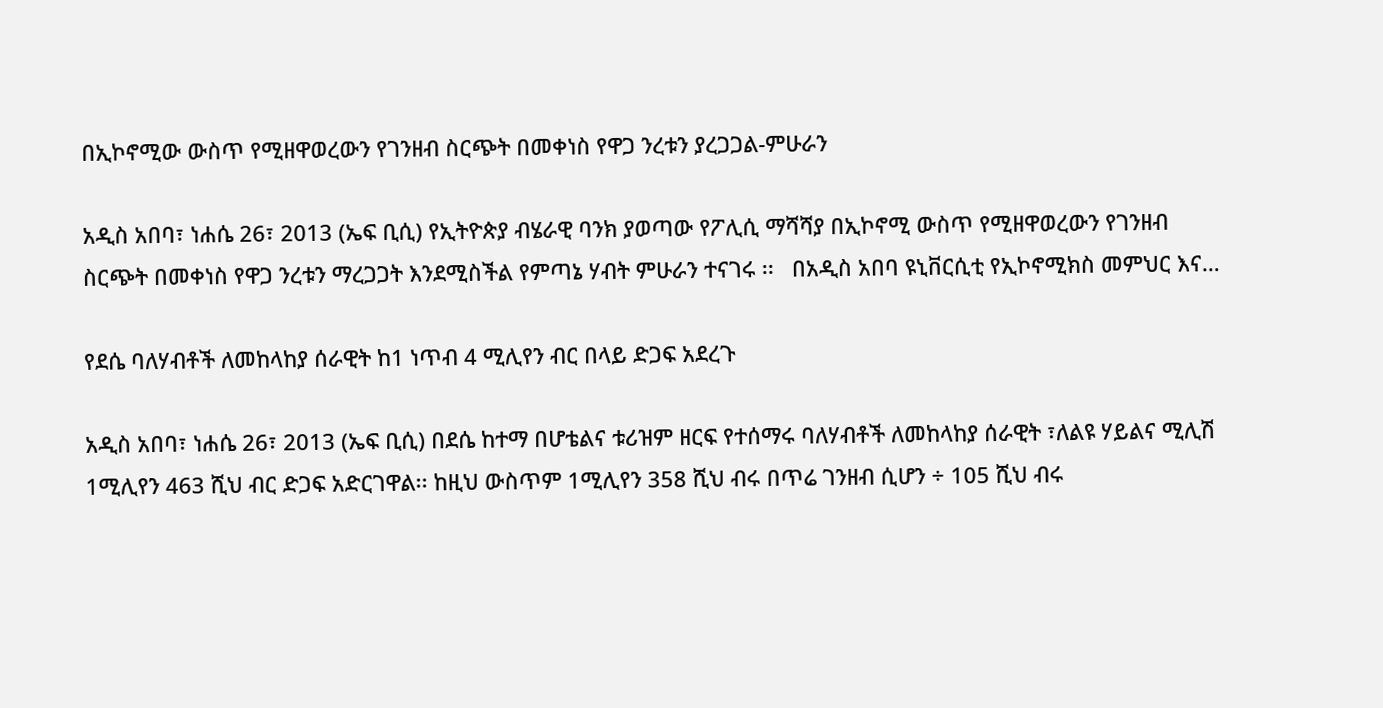በኢኮኖሚው ውስጥ የሚዘዋወረውን የገንዘብ ስርጭት በመቀነስ የዋጋ ንረቱን ያረጋጋል-ምሁራን

አዲስ አበባ፣ ነሐሴ 26፣ 2013 (ኤፍ ቢሲ) የኢትዮጵያ ብሄራዊ ባንክ ያወጣው የፖሊሲ ማሻሻያ በኢኮኖሚ ውስጥ የሚዘዋወረውን የገንዘብ ስርጭት በመቀነስ የዋጋ ንረቱን ማረጋጋት እንደሚስችል የምጣኔ ሃብት ምሁራን ተናገሩ ፡፡   በአዲስ አበባ ዩኒቨርሲቲ የኢኮኖሚክስ መምህር እና…

የደሴ ባለሃብቶች ለመከላከያ ሰራዊት ከ1 ነጥብ 4 ሚሊየን ብር በላይ ድጋፍ አደረጉ

አዲስ አበባ፣ ነሐሴ 26፣ 2013 (ኤፍ ቢሲ) በደሴ ከተማ በሆቴልና ቱሪዝም ዘርፍ የተሰማሩ ባለሃብቶች ለመከላከያ ሰራዊት ፣ለልዩ ሃይልና ሚሊሽ 1ሚሊየን 463 ሺህ ብር ድጋፍ አድርገዋል፡፡ ከዚህ ውስጥም 1ሚሊየን 358 ሺህ ብሩ በጥሬ ገንዘብ ሲሆን ÷ 105 ሺህ ብሩ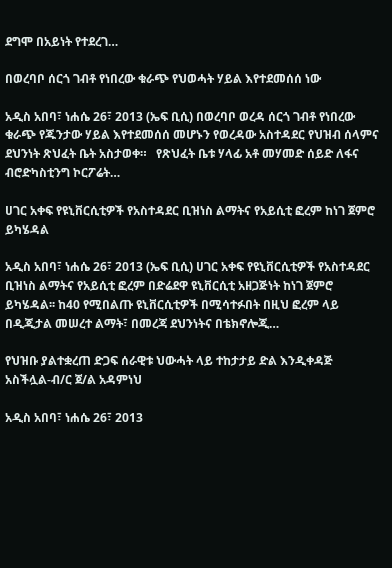ደግሞ በአይነት የተደረገ…

በወረባቦ ሰርጎ ገብቶ የነበረው ቁራጭ የህወሓት ሃይል እየተደመሰሰ ነው

አዲስ አበባ፣ ነሐሴ 26፣ 2013 (ኤፍ ቢሲ) በወረባቦ ወረዳ ሰርጎ ገብቶ የነበረው ቁራጭ የጁንታው ሃይል እየተደመሰሰ መሆኑን የወረዳው አስተዳደር የህዝብ ሰላምና ደህንነት ጽህፈት ቤት አስታወቀ።   የጽህፈት ቤቱ ሃላፊ አቶ መሃመድ ሰይድ ለፋና ብሮድካስቲንግ ኮርፖሬት…

ሀገር አቀፍ የዩኒቨርሲቲዎች የአስተዳደር ቢዝነስ ልማትና የአይሲቲ ፎረም ከነገ ጀምሮ ይካሄዳል

አዲስ አበባ፣ ነሐሴ 26፣ 2013 (ኤፍ ቢሲ) ሀገር አቀፍ የዩኒቨርሲቲዎች የአስተዳደር ቢዝነስ ልማትና የአይሲቲ ፎረም በድሬደዋ ዩኒቨርሲቲ አዘጋጅነት ከነገ ጀምሮ ይካሄዳል፡፡ ከ40 የሚበልጡ ዩኒቨርሲቲዎች በሚሳተፉበት በዚህ ፎረም ላይ በዲጂታል መሠረተ ልማት፣ በመረጃ ደህንነትና በቴክኖሎጂ…

የህዝቡ ያልተቋረጠ ድጋፍ ሰራዊቱ ህውሓት ላይ ተከታታይ ድል እንዲቀዳጅ አስችሏል-ብ/ር ጀ/ል አዳምነህ

አዲስ አበባ፣ ነሐሴ 26፣ 2013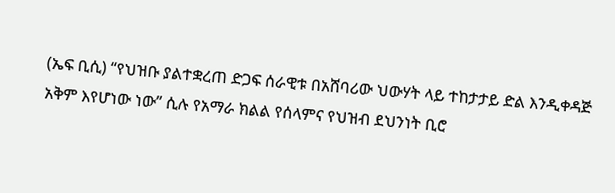(ኤፍ ቢሲ) “የህዝቡ ያልተቋረጠ ድጋፍ ሰራዊቱ በአሸባሪው ህውሃት ላይ ተከታታይ ድል እንዲቀዳጅ አቅም እየሆነው ነው” ሲሉ የአማራ ክልል የሰላምና የህዝብ ደህንነት ቢሮ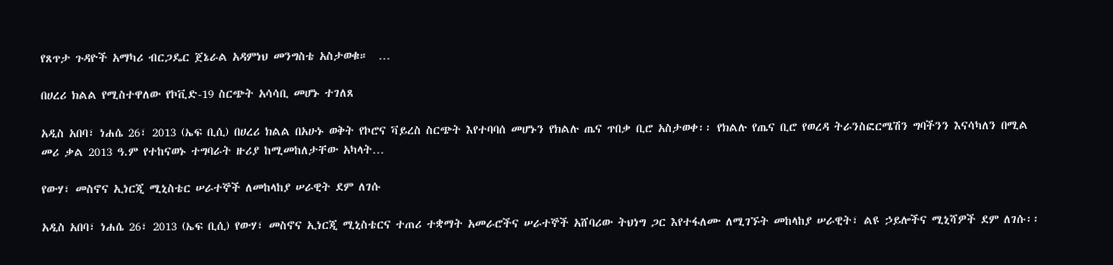የጸጥታ ጉዳዮች አማካሪ ብርጋዴር ጀኔራል አዳምነህ መንግስቴ አስታወቁ።  …

በሀረሪ ክልል የሚስተዋለው የኮቪድ-19 ስርጭት አሳሳቢ መሆኑ ተገለጸ

አዲስ አበባ፣ ነሐሴ 26፣ 2013 (ኤፍ ቢሲ) በሀረሪ ክልል በአሁኑ ወቅት የኮሮና ቫይረስ ስርጭት እየተባባሰ መሆኑን የክልሉ ጤና ጥበቃ ቢሮ አስታወቀ፡፡ የክልሉ የጤና ቢሮ የወረዳ ትራንስፎርሜሽን ግባችንን እናሳካለን በሚል መሪ ቃል 2013 ዓ.ም የተከናወኑ ተግባራት ዙሪያ ከሚመከለታቸው አካላት…

የውሃ፣ መስኖና ኢነርጂ ሚኒስቴር ሠራተኞች ለመከላከያ ሠራዊት ደም ለገሱ

አዲስ አበባ፣ ነሐሴ 26፣ 2013 (ኤፍ ቢሲ) የውሃ፣ መስኖና ኢነርጂ ሚኒስቴርና ተጠሪ ተቋማት አመራሮችና ሠራተኞች አሸባሪው ትህነግ ጋር እየተፋለሙ ለሚገኙት መከላከያ ሠራዊት፣ ልዩ ኃይሎችና ሚኒሻዎች ደም ለገሱ፡፡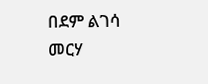በደም ልገሳ መርሃ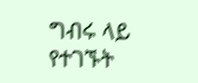ግብሩ ላይ የተገኙት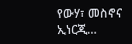የውሃ፣ መስኖና ኢነርጂ…